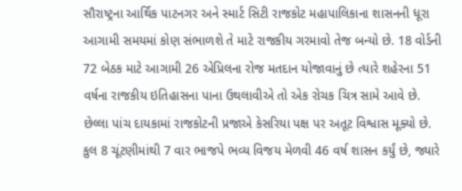સૌરાષ્ટ્રના આર્થિક પાટનગર અને સ્માર્ટ સિટી રાજકોટ મહાપાલિકાના શાસનની ધૂરા આગામી સમયમાં કોણ સંભાળશે તે માટે રાજકીય ગરમાવો તેજ બન્યો છે. 18 વોર્ડની 72 બેઠક માટે આગામી 26 એપ્રિલના રોજ મતદાન યોજાવાનું છે ત્યારે શહેરના 51 વર્ષના રાજકીય ઇતિહાસના પાના ઉથલાવીએ તો એક રોચક ચિત્ર સામે આવે છે. છેલ્લા પાંચ દાયકામાં રાજકોટની પ્રજાએ કેસરિયા પક્ષ પર અતૂટ વિશ્વાસ મૂક્યો છે. કુલ 8 ચૂંટણીમાંથી 7 વાર ભાજપે ભવ્ય વિજય મેળવી 46 વર્ષ શાસન કર્યું છે, જ્યારે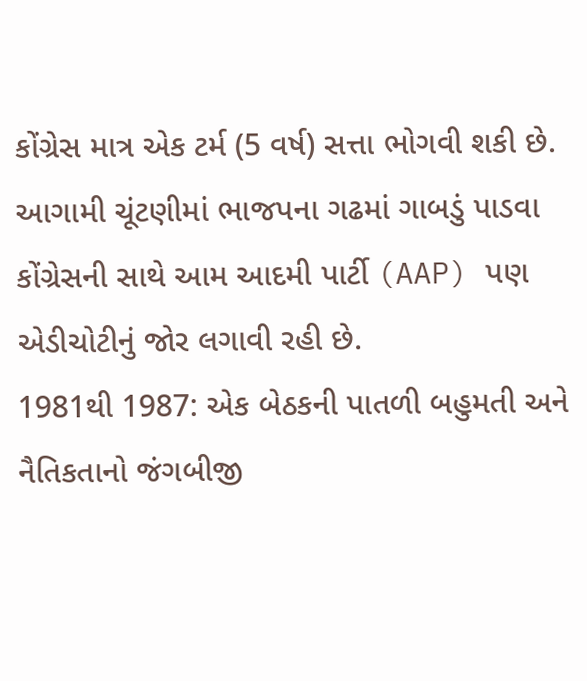કોંગ્રેસ માત્ર એક ટર્મ (5 વર્ષ) સત્તા ભોગવી શકી છે. આગામી ચૂંટણીમાં ભાજપના ગઢમાં ગાબડું પાડવા કોંગ્રેસની સાથે આમ આદમી પાર્ટી (AAP) પણ એડીચોટીનું જોર લગાવી રહી છે.
1981થી 1987: એક બેઠકની પાતળી બહુમતી અને નૈતિકતાનો જંગબીજી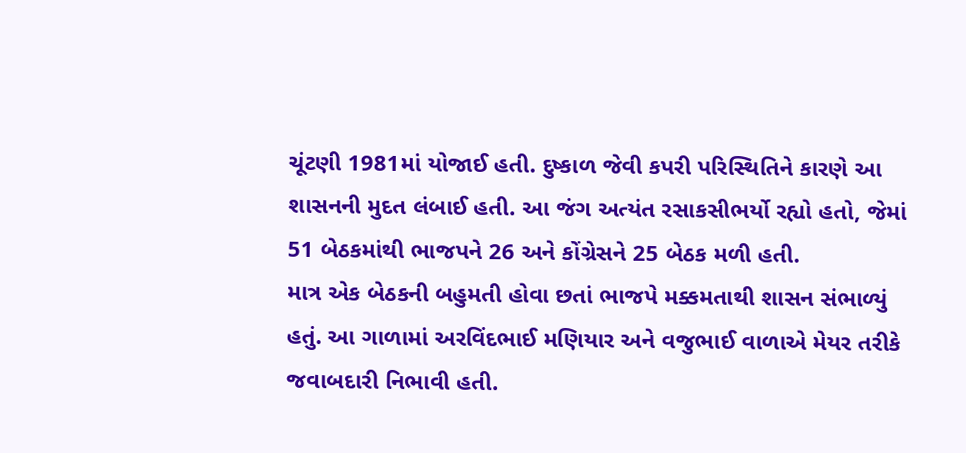ચૂંટણી 1981માં યોજાઈ હતી. દુષ્કાળ જેવી કપરી પરિસ્થિતિને કારણે આ શાસનની મુદત લંબાઈ હતી. આ જંગ અત્યંત રસાકસીભર્યો રહ્યો હતો, જેમાં 51 બેઠકમાંથી ભાજપને 26 અને કોંગ્રેસને 25 બેઠક મળી હતી.
માત્ર એક બેઠકની બહુમતી હોવા છતાં ભાજપે મક્કમતાથી શાસન સંભાળ્યું હતું. આ ગાળામાં અરવિંદભાઈ મણિયાર અને વજુભાઈ વાળાએ મેયર તરીકે જવાબદારી નિભાવી હતી.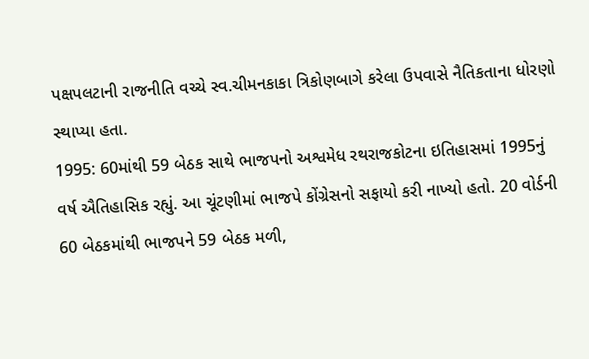પક્ષપલટાની રાજનીતિ વચ્ચે સ્વ.ચીમનકાકા ત્રિકોણબાગે કરેલા ઉપવાસે નૈતિકતાના ધોરણો સ્થાપ્યા હતા.
1995: 60માંથી 59 બેઠક સાથે ભાજપનો અશ્વમેધ રથરાજકોટના ઇતિહાસમાં 1995નું વર્ષ ઐતિહાસિક રહ્યું. આ ચૂંટણીમાં ભાજપે કોંગ્રેસનો સફાયો કરી નાખ્યો હતો. 20 વોર્ડની 60 બેઠકમાંથી ભાજપને 59 બેઠક મળી,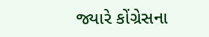જ્યારે કોંગ્રેસના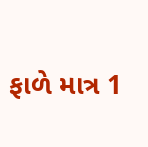ફાળે માત્ર 1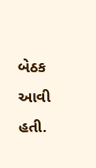બેઠક આવી હતી.